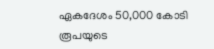ഏകദേശം 50,000 കോടി രൂപയുടെ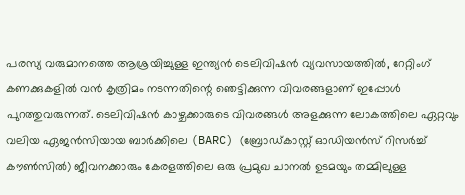പരസ്യ വരുമാനത്തെ ആശ്രയിച്ചുള്ള ഇന്ത്യൻ ടെലിവിഷൻ വ്യവസായത്തിൽ, റേറ്റിംഗ് കണക്കുകളിൽ വൻ കൃത്രിമം നടന്നതിന്റെ ഞെട്ടിക്കുന്ന വിവരങ്ങളാണ് ഇപ്പോൾ പുറത്തുവരുന്നത്. ടെലിവിഷൻ കാഴ്ചക്കാരുടെ വിവരങ്ങൾ അളക്കുന്ന ലോകത്തിലെ ഏറ്റവും വലിയ ഏജൻസിയായ ബാർക്കിലെ (BARC) (ബ്രോഡ്കാസ്റ്റ് ഓഡിയൻസ് റിസർച്ച് കൗൺസിൽ) ജീവനക്കാരും കേരളത്തിലെ ഒരു പ്രമുഖ ചാനൽ ഉടമയും തമ്മിലുള്ള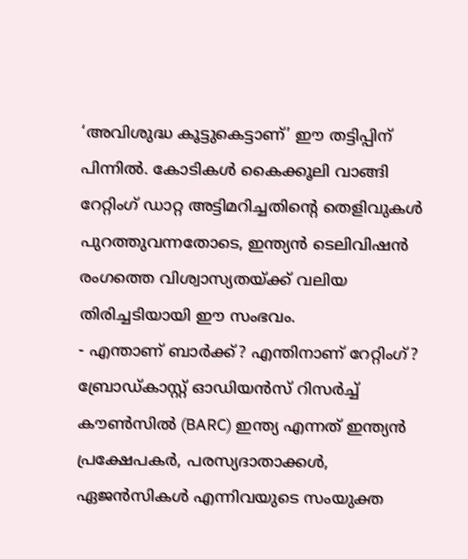‘അവിശുദ്ധ കൂട്ടുകെട്ടാണ്’ ഈ തട്ടിപ്പിന് പിന്നിൽ. കോടികൾ കൈക്കൂലി വാങ്ങി റേറ്റിംഗ് ഡാറ്റ അട്ടിമറിച്ചതിന്റെ തെളിവുകൾ പുറത്തുവന്നതോടെ, ഇന്ത്യൻ ടെലിവിഷൻ രംഗത്തെ വിശ്വാസ്യതയ്ക്ക് വലിയ തിരിച്ചടിയായി ഈ സംഭവം.
- എന്താണ് ബാർക്ക്? എന്തിനാണ് റേറ്റിംഗ്?
ബ്രോഡ്കാസ്റ്റ് ഓഡിയൻസ് റിസർച്ച് കൗൺസിൽ (BARC) ഇന്ത്യ എന്നത് ഇന്ത്യൻ പ്രക്ഷേപകർ, പരസ്യദാതാക്കൾ, ഏജൻസികൾ എന്നിവയുടെ സംയുക്ത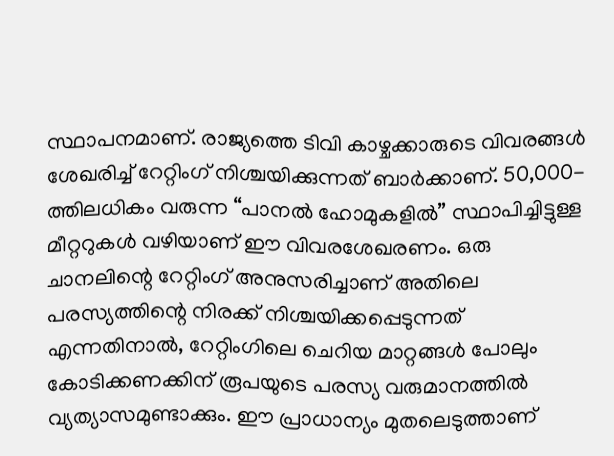സ്ഥാപനമാണ്. രാജ്യത്തെ ടിവി കാഴ്ചക്കാരുടെ വിവരങ്ങൾ ശേഖരിച്ച് റേറ്റിംഗ് നിശ്ചയിക്കുന്നത് ബാർക്കാണ്. 50,000-ത്തിലധികം വരുന്ന “പാനൽ ഹോമുകളിൽ” സ്ഥാപിച്ചിട്ടുള്ള മീറ്ററുകൾ വഴിയാണ് ഈ വിവരശേഖരണം. ഒരു ചാനലിന്റെ റേറ്റിംഗ് അനുസരിച്ചാണ് അതിലെ പരസ്യത്തിന്റെ നിരക്ക് നിശ്ചയിക്കപ്പെടുന്നത് എന്നതിനാൽ, റേറ്റിംഗിലെ ചെറിയ മാറ്റങ്ങൾ പോലും കോടിക്കണക്കിന് രൂപയുടെ പരസ്യ വരുമാനത്തിൽ വ്യത്യാസമുണ്ടാക്കും. ഈ പ്രാധാന്യം മുതലെടുത്താണ്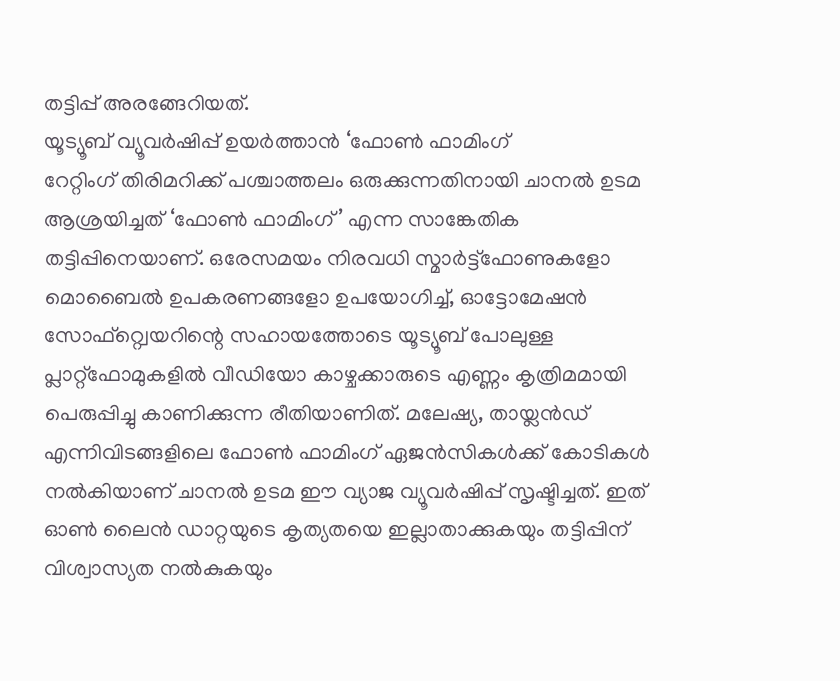തട്ടിപ്പ് അരങ്ങേറിയത്.
യൂട്യൂബ് വ്യൂവർഷിപ്പ് ഉയർത്താൻ ‘ഫോൺ ഫാമിംഗ്
റേറ്റിംഗ് തിരിമറിക്ക് പശ്ചാത്തലം ഒരുക്കുന്നതിനായി ചാനൽ ഉടമ ആശ്രയിച്ചത് ‘ഫോൺ ഫാമിംഗ്’ എന്ന സാങ്കേതിക തട്ടിപ്പിനെയാണ്. ഒരേസമയം നിരവധി സ്മാർട്ട്ഫോണുകളോ മൊബൈൽ ഉപകരണങ്ങളോ ഉപയോഗിച്ച്, ഓട്ടോമേഷൻ സോഫ്റ്റ്വെയറിന്റെ സഹായത്തോടെ യൂട്യൂബ് പോലുള്ള പ്ലാറ്റ്ഫോമുകളിൽ വീഡിയോ കാഴ്ചക്കാരുടെ എണ്ണം കൃത്രിമമായി പെരുപ്പിച്ചു കാണിക്കുന്ന രീതിയാണിത്. മലേഷ്യ, തായ്ലൻഡ് എന്നിവിടങ്ങളിലെ ഫോൺ ഫാമിംഗ് ഏജൻസികൾക്ക് കോടികൾ നൽകിയാണ് ചാനൽ ഉടമ ഈ വ്യാജ വ്യൂവർഷിപ്പ് സൃഷ്ടിച്ചത്. ഇത് ഓൺ ലൈൻ ഡാറ്റയുടെ കൃത്യതയെ ഇല്ലാതാക്കുകയും തട്ടിപ്പിന് വിശ്വാസ്യത നൽകുകയും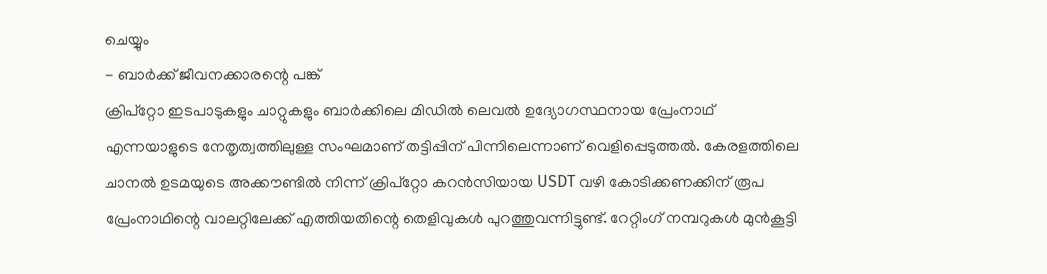ചെയ്യും
- ബാർക്ക് ജീവനക്കാരന്റെ പങ്ക്
ക്രിപ്റ്റോ ഇടപാടുകളും ചാറ്റുകളും ബാർക്കിലെ മിഡിൽ ലെവൽ ഉദ്യോഗസ്ഥനായ പ്രേംനാഥ് എന്നയാളുടെ നേതൃത്വത്തിലുള്ള സംഘമാണ് തട്ടിപ്പിന് പിന്നിലെന്നാണ് വെളിപ്പെടുത്തൽ. കേരളത്തിലെ ചാനൽ ഉടമയുടെ അക്കൗണ്ടിൽ നിന്ന് ക്രിപ്റ്റോ കറൻസിയായ USDT വഴി കോടിക്കണക്കിന് രൂപ പ്രേംനാഥിന്റെ വാലറ്റിലേക്ക് എത്തിയതിന്റെ തെളിവുകൾ പുറത്തുവന്നിട്ടുണ്ട്. റേറ്റിംഗ് നമ്പറുകൾ മുൻകൂട്ടി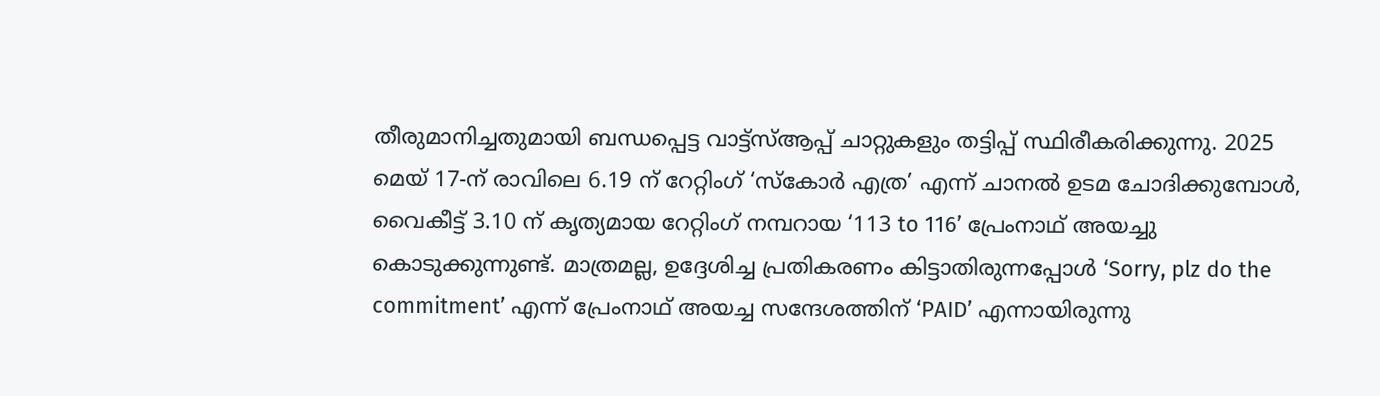തീരുമാനിച്ചതുമായി ബന്ധപ്പെട്ട വാട്ട്സ്ആപ്പ് ചാറ്റുകളും തട്ടിപ്പ് സ്ഥിരീകരിക്കുന്നു. 2025 മെയ് 17-ന് രാവിലെ 6.19 ന് റേറ്റിംഗ് ‘സ്കോർ എത്ര’ എന്ന് ചാനൽ ഉടമ ചോദിക്കുമ്പോൾ, വൈകീട്ട് 3.10 ന് കൃത്യമായ റേറ്റിംഗ് നമ്പറായ ‘113 to 116’ പ്രേംനാഥ് അയച്ചു കൊടുക്കുന്നുണ്ട്. മാത്രമല്ല, ഉദ്ദേശിച്ച പ്രതികരണം കിട്ടാതിരുന്നപ്പോൾ ‘Sorry, plz do the commitment’ എന്ന് പ്രേംനാഥ് അയച്ച സന്ദേശത്തിന് ‘PAID’ എന്നായിരുന്നു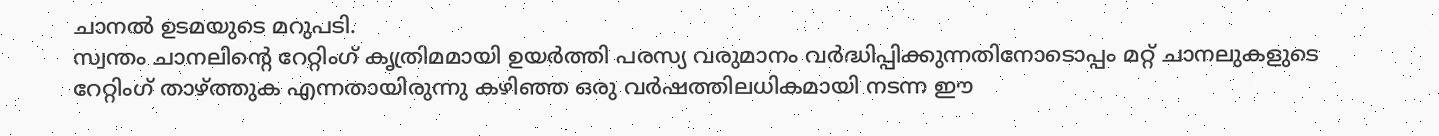ചാനൽ ഉടമയുടെ മറുപടി.
സ്വന്തം ചാനലിന്റെ റേറ്റിംഗ് കൃത്രിമമായി ഉയർത്തി പരസ്യ വരുമാനം വർദ്ധിപ്പിക്കുന്നതിനോടൊപ്പം മറ്റ് ചാനലുകളുടെ റേറ്റിംഗ് താഴ്ത്തുക എന്നതായിരുന്നു കഴിഞ്ഞ ഒരു വർഷത്തിലധികമായി നടന്ന ഈ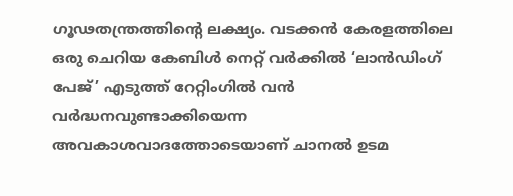ഗൂഢതന്ത്രത്തിന്റെ ലക്ഷ്യം. വടക്കൻ കേരളത്തിലെ ഒരു ചെറിയ കേബിൾ നെറ്റ് വർക്കിൽ ‘ലാൻഡിംഗ് പേജ്’ എടുത്ത് റേറ്റിംഗിൽ വൻ വർദ്ധനവുണ്ടാക്കിയെന്ന അവകാശവാദത്തോടെയാണ് ചാനൽ ഉടമ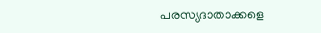പരസ്യദാതാക്കളെ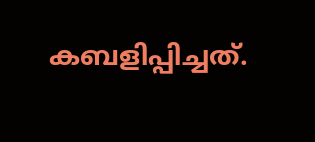കബളിപ്പിച്ചത്.